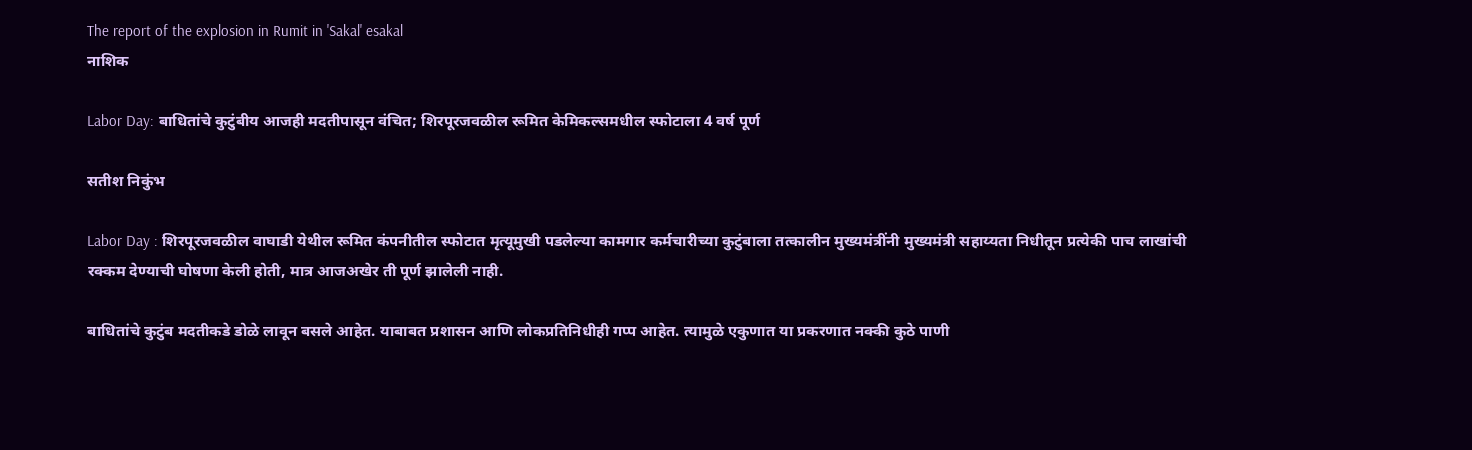The report of the explosion in Rumit in 'Sakal' esakal
नाशिक

Labor Day: बाधितांचे कुटुंबीय आजही मदतीपासून वंचित; शिरपूरजवळील रूमित केमिकल्समधील स्फोटाला 4 वर्ष पूर्ण

सतीश निकुंभ

Labor Day : शिरपूरजवळील वाघाडी येथील रूमित कंपनीतील स्फोटात मृत्यूमुखी पडलेल्या कामगार कर्मचारीच्या कुटुंबाला तत्कालीन मुख्यमंत्रींनी मुख्यमंत्री सहाय्यता निधीतून प्रत्येकी पाच लाखांची रक्कम देण्याची घोषणा केली होती, मात्र आजअखेर ती पूर्ण झालेली नाही.

बाधितांचे कुटुंब मदतीकडे डोळे लावून बसले आहेत. याबाबत प्रशासन आणि लोकप्रतिनिधीही गप्प आहेत. त्यामुळे एकुणात या प्रकरणात नक्की कुठे पाणी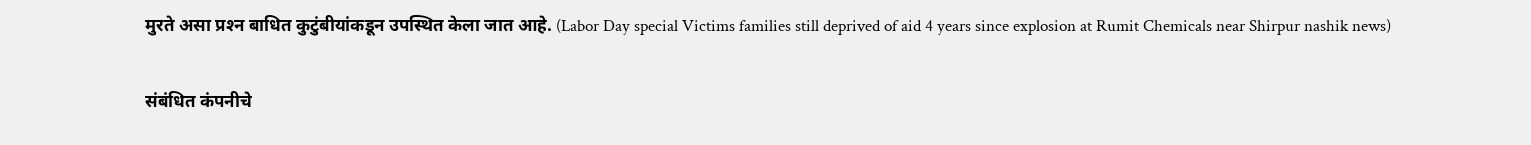मुरते असा प्रश्‍न बाधित कुटुंबीयांकडून उपस्थित केला जात आहे. (Labor Day special Victims families still deprived of aid 4 years since explosion at Rumit Chemicals near Shirpur nashik news)

संबंधित कंपनीचे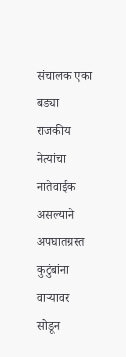संचालक एका बड्या राजकीय नेत्यांचा नातेवाईक असल्याने अपघातग्रस्त कुटुंबांना वाऱ्यावर सोडून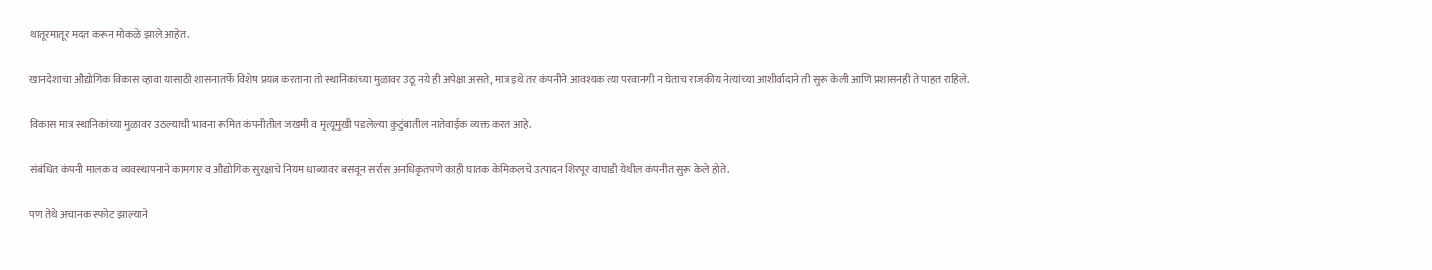थातूरमातूर मदत करून मोकळे झाले आहेत.

खानदेशाचा औद्योगिक विकास व्हावा यासाठी शासनातर्फे विशेष प्रयत्न करताना तो स्थानिकांच्या मुळावर उठू नये ही अपेक्षा असते, मात्र इथे तर कंपनीने आवश्यक त्या परवानगी न घेताच राजकीय नेत्यांच्या आशीर्वादाने ती सुरू केली आणि प्रशासनही ते पाहत राहिले.

विकास मात्र स्थानिकांच्या मुळावर उठल्याची भावना रूमित कंपनीतील जखमी व मृत्यूमुखी पडलेल्या कुटुंबातील नातेवाईक व्यक्त करत आहे.

संबंधित कंपनी मालक व व्यवस्थापनाने कामगार व औद्योगिक सुरक्षाचे नियम धाब्यावर बसवून सर्रास अनधिकृतपणे काही घातक केमिकलचे उत्पादन शिरपूर वाघाडी येथील कंपनीत सुरू केले होते.

पण तेथे अचानक स्फोट झाल्याने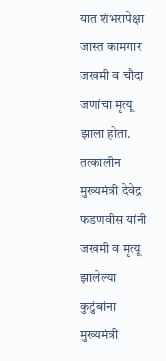यात शंभरापेक्षा जास्त कामगार जखमी व चौदा जणांचा मृत्यू झाला होता. तत्कालीन मुख्यमंत्री देवेद्र फडणवीस यांनी जखमी व मृत्यू झालेल्या कुटुंबांना मुख्यमंत्री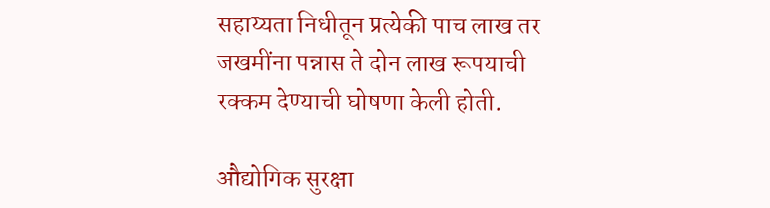सहाय्यता निधीतून प्रत्येकी पाच लाख तर जखमींना पन्नास ते दोन लाख रूपयाची रक्कम देण्याची घोषणा केली होती.

औद्योगिक सुरक्षा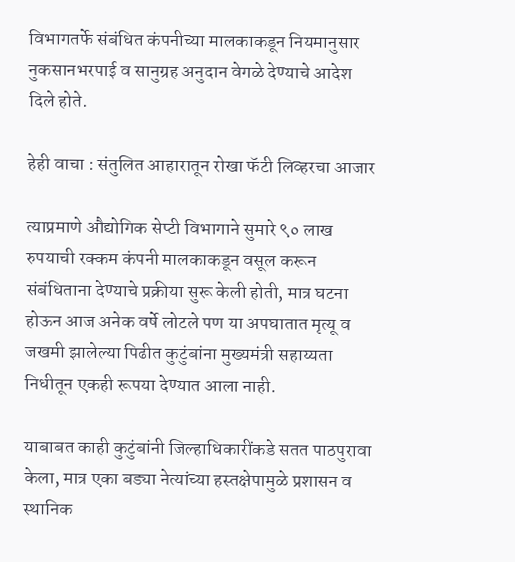विभागतर्फे संबंधित कंपनीच्या मालकाकडून नियमानुसार नुकसानभरपाई व सानुग्रह अनुदान वेगळे देण्याचे आदेश दिले होते.

हेही वाचा : संतुलित आहारातून रोखा फॅटी लिव्हरचा आजार

त्याप्रमाणे औद्योगिक सेप्टी विभागाने सुमारे ९० लाख रुपयाची रक्कम कंपनी मालकाकडून वसूल करून संबंधिताना देण्याचे प्रक्रीया सुरू केली होती, मात्र घटना होऊन आज अनेक वर्षे लोटले पण या अपघातात मृत्यू व जखमी झालेल्या पिढीत कुटुंबांना मुख्यमंत्री सहाय्यता निधीतून एकही रूपया देण्यात आला नाही.

याबाबत काही कुटुंबांनी जिल्हाधिकारींकडे सतत पाठपुरावा केला, मात्र एका बड्या नेत्यांच्या हस्तक्षेपामुळे प्रशासन व स्थानिक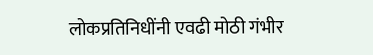लोकप्रतिनिधींनी एवढी मोठी गंभीर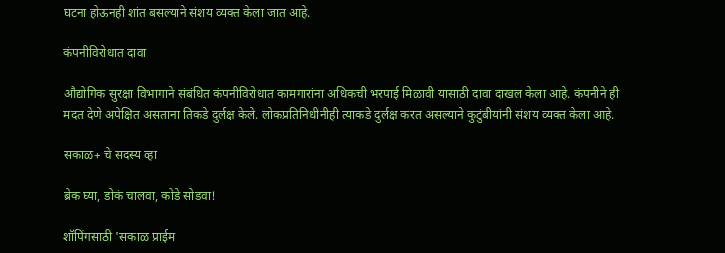घटना होऊनही शांत बसल्याने संशय व्यक्त केला जात आहे.

कंपनीविरोधात दावा

औद्योगिक सुरक्षा विभागाने संबंधित कंपनीविरोधात कामगारांना अधिकची भरपाई मिळावी यासाठी दावा दाखल केला आहे. कंपनीने ही मदत देणे अपेक्षित असताना तिकडे दुर्लक्ष केले. लोकप्रतिनिधीनीही त्याकडे दुर्लक्ष करत असल्याने कुटुंबीयांनी संशय व्यक्त केला आहे.

सकाळ+ चे सदस्य व्हा

ब्रेक घ्या, डोकं चालवा, कोडे सोडवा!

शॉपिंगसाठी 'सकाळ प्राईम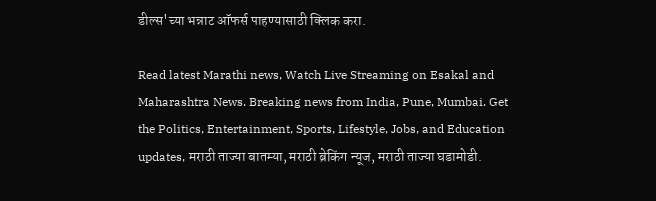डील्स'च्या भन्नाट ऑफर्स पाहण्यासाठी क्लिक करा.

Read latest Marathi news, Watch Live Streaming on Esakal and Maharashtra News. Breaking news from India, Pune, Mumbai. Get the Politics, Entertainment, Sports, Lifestyle, Jobs, and Education updates, मराठी ताज्या बातम्या, मराठी ब्रेकिंग न्यूज, मराठी ताज्या घडामोडी.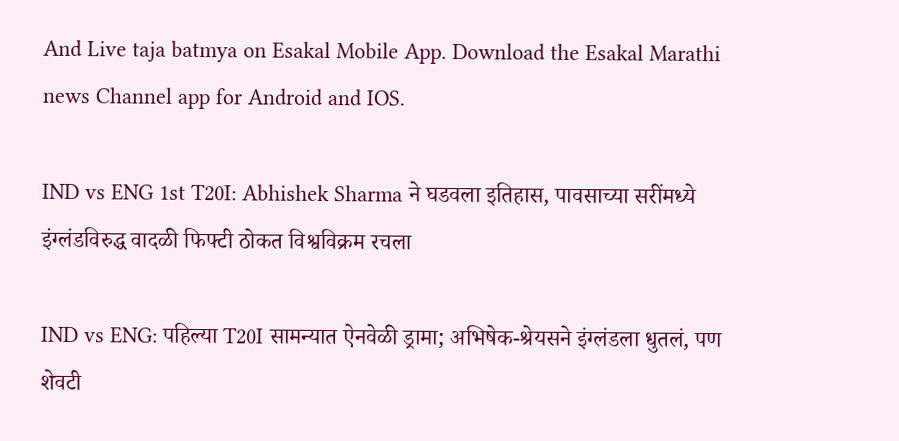And Live taja batmya on Esakal Mobile App. Download the Esakal Marathi news Channel app for Android and IOS.

IND vs ENG 1st T20I: Abhishek Sharma ने घडवला इतिहास, पावसाच्या सरींमध्ये इंग्लंडविरुद्ध वादळी फिफ्टी ठोकत विश्वविक्रम रचला

IND vs ENG: पहिल्या T20I सामन्यात ऐनवेळी ड्रामा; अभिषेक-श्रेयसने इंग्लंडला धुतलं, पण शेवटी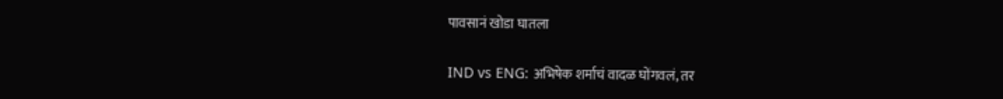पावसानं खोडा घातला

IND vs ENG: अभिषेक शर्माचं वादळ घोंगवलं, तर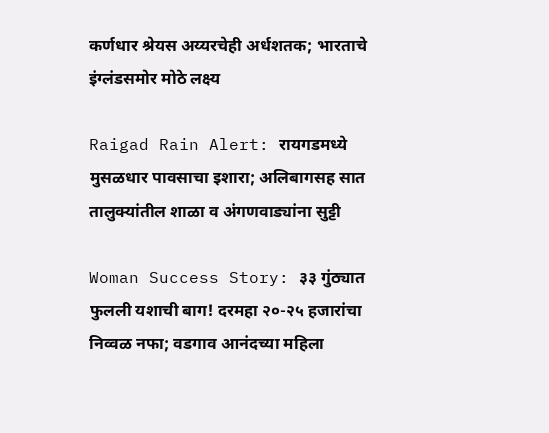कर्णधार श्रेयस अय्यरचेही अर्धशतक; भारताचे इंग्लंडसमोर मोठे लक्ष्य

Raigad Rain Alert: रायगडमध्ये मुसळधार पावसाचा इशारा; अलिबागसह सात तालुक्यांतील शाळा व अंगणवाड्यांना सुट्टी

Woman Success Story: ३३ गुंठ्यात फुलली यशाची बाग! दरमहा २०-२५ हजारांचा निव्वळ नफा; वडगाव आनंदच्या महिला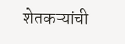शेतकऱ्यांची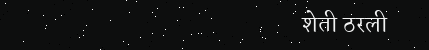शेती ठरली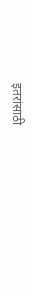इतरांसाठी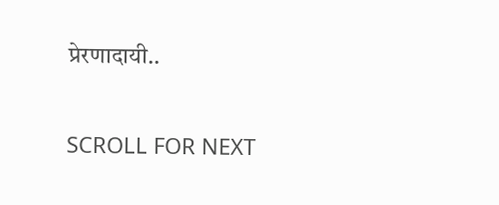प्रेरणादायी..

SCROLL FOR NEXT